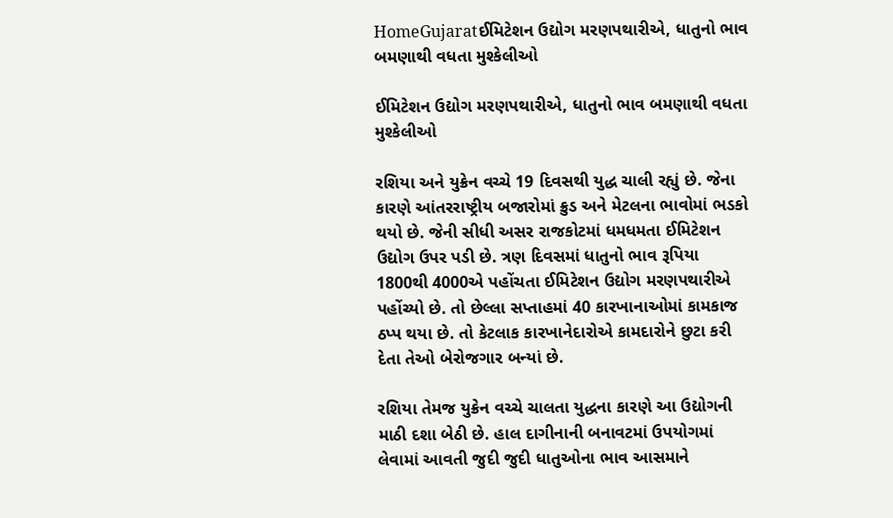HomeGujaratઈમિટેશન ઉદ્યોગ મરણપથારીએ, ધાતુનો ભાવ બમણાથી વધતા મુશ્કેલીઓ

ઈમિટેશન ઉદ્યોગ મરણપથારીએ, ધાતુનો ભાવ બમણાથી વધતા મુશ્કેલીઓ

રશિયા અને યુક્રેન વચ્ચે 19 દિવસથી યુદ્ધ ચાલી રહ્યું છે. જેના કારણે આંતરરાષ્ટ્રીય બજારોમાં ક્રુડ અને મેટલના ભાવોમાં ભડકો થયો છે. જેની સીધી અસર રાજકોટમાં ધમધમતા ઈમિટેશન ઉદ્યોગ ઉપર પડી છે. ત્રણ દિવસમાં ધાતુનો ભાવ રૂપિયા 1800થી 4000એ પહોંચતા ઈમિટેશન ઉદ્યોગ મરણપથારીએ પહોંચ્યો છે. તો છેલ્લા સપ્તાહમાં 40 કારખાનાઓમાં કામકાજ ઠપ્પ થયા છે. તો કેટલાક કારખાનેદારોએ કામદારોને છુટા કરી દેતા તેઓ બેરોજગાર બન્યાં છે.

રશિયા તેમજ યુક્રેન વચ્ચે ચાલતા યુદ્ધના કારણે આ ઉદ્યોગની માઠી દશા બેઠી છે. હાલ દાગીનાની બનાવટમાં ઉપયોગમાં લેવામાં આવતી જુદી જુદી ધાતુઓના ભાવ આસમાને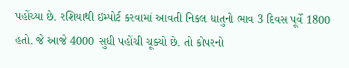પહોંચ્યા છે. રશિયાથી ઇમ્પોર્ટ કરવામાં આવતી નિકલ ધાતુનો ભાવ 3 દિવસ પૂર્વે 1800 હતો. જે આજે 4000 સુધી પહોંચી ચૂક્યો છે. તો કોપરનો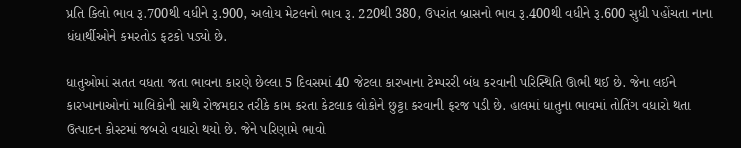પ્રતિ કિલો ભાવ રૂ.700થી વધીને રૂ.900, અલોય મેટલનો ભાવ રૂ. 220થી 380, ઉપરાંત બ્રાસનો ભાવ રૂ.400થી વધીને રૂ.600 સુધી પહોંચતા નાના ધંધાર્થીઓને કમરતોડ ફટકો પડ્યો છે.

ધાતુઓમાં સતત વધતા જતા ભાવના કારણે છેલ્લા 5 દિવસમાં 40 જેટલા કારખાના ટેમ્પરરી બંધ કરવાની પરિસ્થિતિ ઊભી થઈ છે. જેના લઈને કારખાનાઓનાં માલિકોની સાથે રોજમદાર તરીકે કામ કરતા કેટલાક લોકોને છુટ્ટા કરવાની ફરજ પડી છે. હાલમાં ધાતુના ભાવમાં તોતિંગ વધારો થતા ઉત્પાદન કોસ્ટમાં જબરો વધારો થયો છે. જેને પરિણામે ભાવો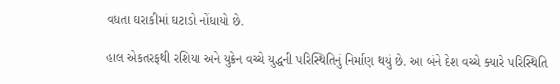વધતા ઘરાકીમાં ઘટાડો નોંધાયો છે.

હાલ એકતરફથી રશિયા અને યુક્રેન વચ્ચે યુદ્ધની પરિસ્થિતિનું નિર્માણ થયું છે. આ બંને દેશ વચ્ચે ક્યારે પરિસ્થિતિ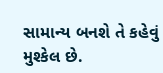સામાન્ય બનશે તે કહેવું મુશ્કેલ છે.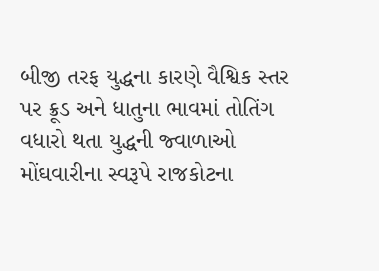બીજી તરફ યુદ્ધના કારણે વૈશ્વિક સ્તર પર ક્રૂડ અને ધાતુના ભાવમાં તોતિંગ વધારો થતા યુદ્ધની જ્વાળાઓ મોંઘવારીના સ્વરૂપે રાજકોટના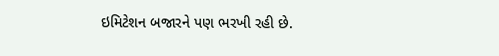ઇમિટેશન બજારને પણ ભરખી રહી છે.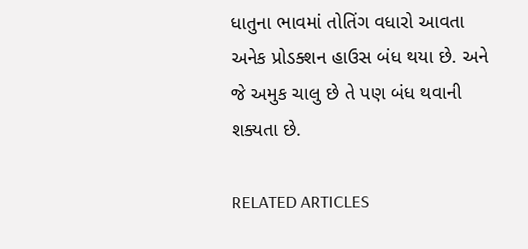ધાતુના ભાવમાં તોતિંગ વધારો આવતા અનેક પ્રોડક્શન હાઉસ બંધ થયા છે. અને જે અમુક ચાલુ છે તે પણ બંધ થવાની શક્યતા છે.

RELATED ARTICLES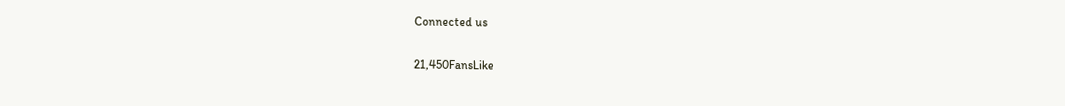Connected us

21,450FansLike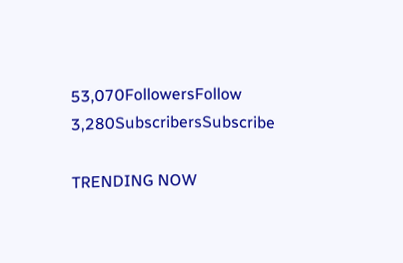53,070FollowersFollow
3,280SubscribersSubscribe

TRENDING NOW